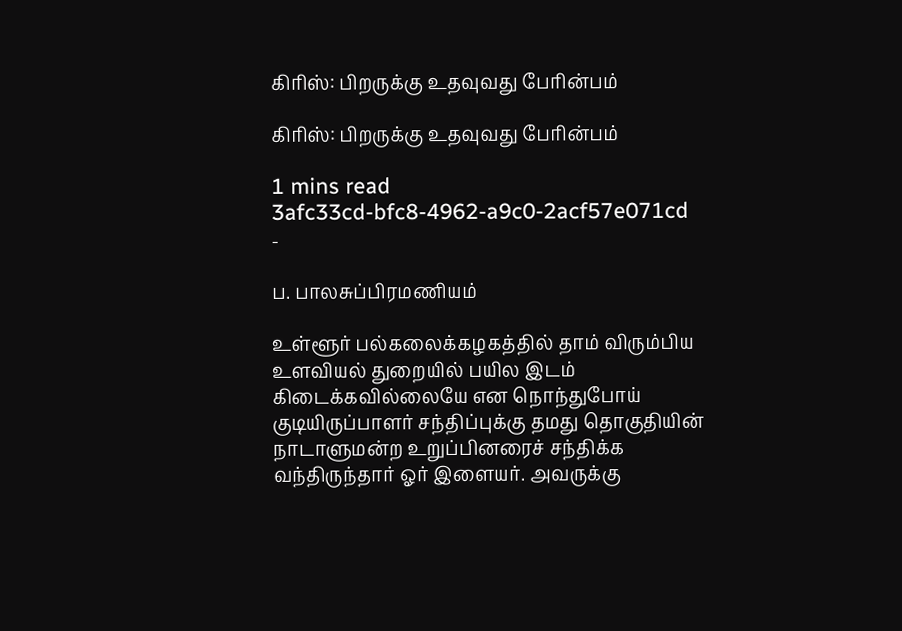கிரிஸ்: பிறருக்கு உதவுவது பேரின்பம்

கிரிஸ்: பிறருக்கு உதவுவது பேரின்பம்

1 mins read
3afc33cd-bfc8-4962-a9c0-2acf57e071cd
-

ப. பாலசுப்பிரமணியம்

உள்ளூர் பல்கலைக்கழகத்தில் தாம் விரும்பிய உளவியல் துறையில் பயில இடம் கிடைக்கவில்லையே என நொந்துபோய் குடியிருப்பாளர் சந்திப்புக்கு தமது தொகுதியின் நாடாளுமன்ற உறுப்பினரைச் சந்திக்க வந்திருந்தார் ஓர் இளையர். அவருக்கு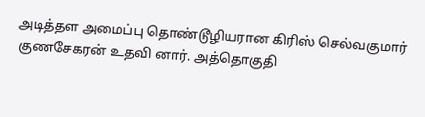அடித்தள அமைப்பு தொண்டூழியரான கிரிஸ் செல்வகுமார் குணசேகரன் உதவி னார். அத்தொகுதி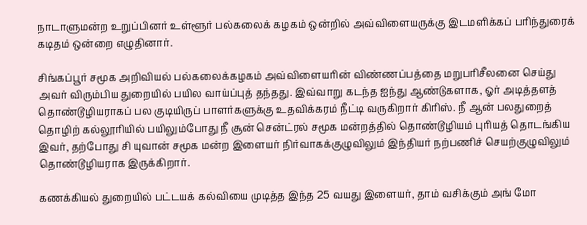நாடாளுமன்ற உறுப்பினர் உள்ளூர் பல்கலைக் கழகம் ஒன்றில் அவ்விளையருக்கு இடமளிக்கப் பரிந்துரைக் கடிதம் ஒன்றை எழுதினார்.

சிங்கப்பூர் சமூக அறிவியல் பல்கலைக்கழகம் அவ்விளையரின் விண்ணப்பத்தை மறுபரிசீலனை செய்து அவர் விரும்பிய துறையில் பயில வாய்ப்புத் தந்தது. இவ்வாறு கடந்த ஐந்து ஆண்டுகளாக, ஓர் அடித்தளத் தொண்டூழியராகப் பல குடியிருப் பாளர்களுக்கு உதவிக்கரம் நீட்டி வருகிறார் கிரிஸ். நீ ஆன் பலதுறைத் தொழிற் கல்லூரியில் பயிலும்போது நீ சூன் சென்ட்ரல் சமூக மன்றத்தில் தொண்டூழியம் புரியத் தொடங்கிய இவர், தற்போது சி யுவான் சமூக மன்ற இளையர் நிர்வாகக்குழுவிலும் இந்தியர் நற்பணிச் செயற்குழுவிலும் தொண்டூழியராக இருக்கிறார்.

கணக்கியல் துறையில் பட்டயக் கல்வியை முடித்த இந்த 25 வயது இளையர், தாம் வசிக்கும் அங் மோ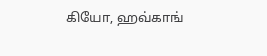கியோ, ஹவ்காங்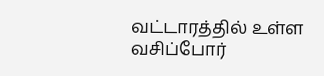வட்டாரத்தில் உள்ள வசிப்போர்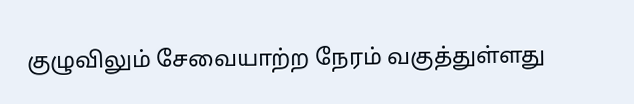குழுவிலும் சேவையாற்ற நேரம் வகுத்துள்ளது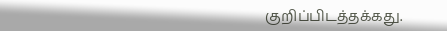குறிப்பிடத்தக்கது.